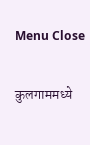Menu Close

कुलगाममध्ये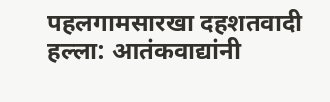पहलगामसारखा दहशतवादी हल्ला: आतंकवाद्यांनी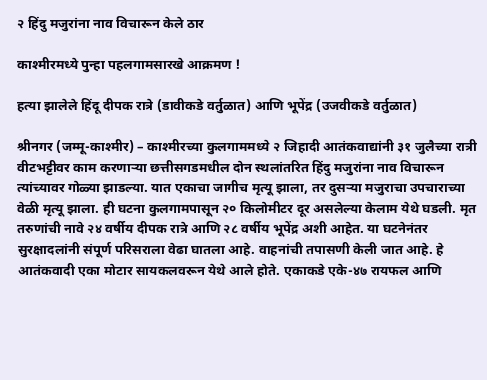२ हिंदु मजुरांना नाव विचारून केले ठार

काश्मीरमध्ये पुन्हा पहलगामसारखे आक्रमण !

हत्या झालेले हिंदू दीपक रात्रे (डावीकडे वर्तुळात) आणि भूपेंद्र (उजवीकडे वर्तुळात)

श्रीनगर (जम्मू-काश्मीर) – काश्मीरच्या कुलगाममध्ये २ जिहादी आतंकवाद्यांनी ३१ जुलैच्या रात्री वीटभट्टीवर काम करणार्‍या छत्तीसगडमधील दोन स्थलांतरित हिंदु मजुरांना नाव विचारून त्यांच्यावर गोळ्या झाडल्या. यात एकाचा जागीच मृत्यू झाला, तर दुसर्‍या मजुराचा उपचाराच्या वेळी मृत्यू झाला. ही घटना कुलगामपासून २० किलोमीटर दूर असलेल्या केलाम येथे घडली. मृत तरुणांची नावे २४ वर्षीय दीपक रात्रे आणि २८ वर्षीय भूपेंद्र अशी आहेत. या घटनेनंतर सुरक्षादलांनी संपूर्ण परिसराला वेढा घातला आहे. वाहनांची तपासणी केली जात आहे. हे आतंकवादी एका मोटार सायकलवरून येथे आले होते. एकाकडे एके-४७ रायफल आणि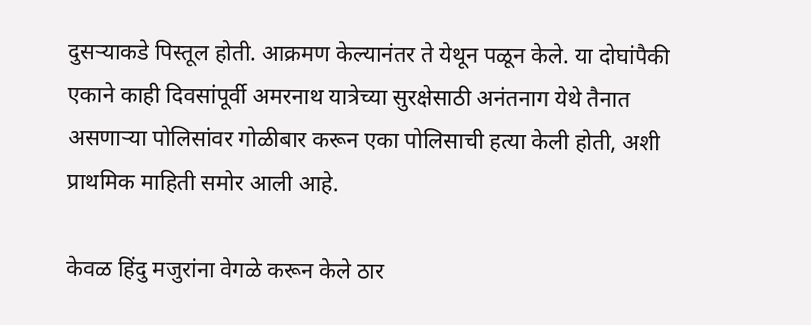दुसर्‍याकडे पिस्तूल होती. आक्रमण केल्यानंतर ते येथून पळून केले. या दोघांपैकी एकाने काही दिवसांपूर्वी अमरनाथ यात्रेच्या सुरक्षेसाठी अनंतनाग येथे तैनात असणार्‍या पोलिसांवर गोळीबार करून एका पोलिसाची हत्या केली होती, अशी प्राथमिक माहिती समोर आली आहे.

केवळ हिंदु मजुरांना वेगळे करून केले ठार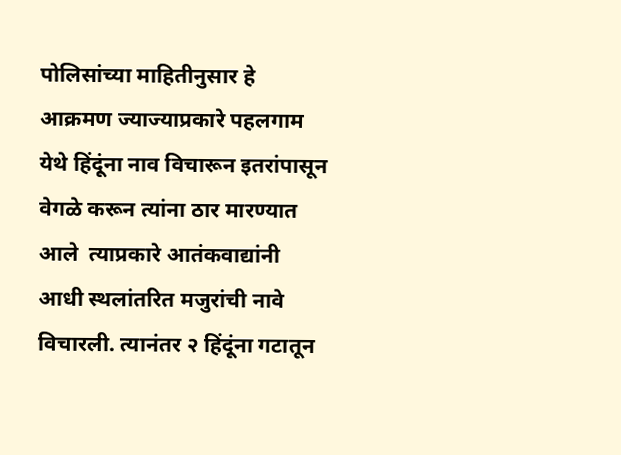पोलिसांच्या माहितीनुसार हे आक्रमण ज्याज्याप्रकारे पहलगाम येथे हिंदूंना नाव विचारून इतरांपासून वेगळे करून त्यांना ठार मारण्यात आले  त्याप्रकारे आतंकवाद्यांनी आधी स्थलांतरित मजुरांची नावे विचारली. त्यानंतर २ हिंदूंना गटातून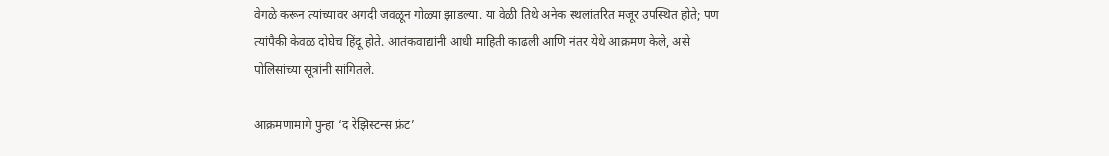वेगळे करून त्यांच्यावर अगदी जवळून गोळ्या झाडल्या. या वेळी तिथे अनेक स्थलांतरित मजूर उपस्थित होते; पण त्यांपैकी केवळ दोघेच हिंदू होते. आतंकवाद्यांनी आधी माहिती काढली आणि नंतर येथे आक्रमण केले, असे पोलिसांच्या सूत्रांनी सांगितले.

आक्रमणामागे पुन्हा ‘द रेझिस्टन्स फ्रंट’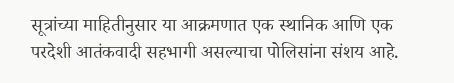सूत्रांच्या माहितीनुसार या आक्रमणात एक स्थानिक आणि एक परदेशी आतंकवादी सहभागी असल्याचा पोलिसांना संशय आहे.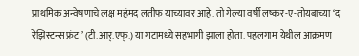प्राथमिक अन्वेषणाचे लक्ष महंमद लतीफ याच्यावर आहे. तो गेल्या वर्षी लष्कर-ए-तोयबाच्या ‘द रेझिस्टन्स फ्रंट’ (टी.आर्.एफ्.) या गटामध्ये सहभागी झाला होता. पहलगाम येथील आक्रमण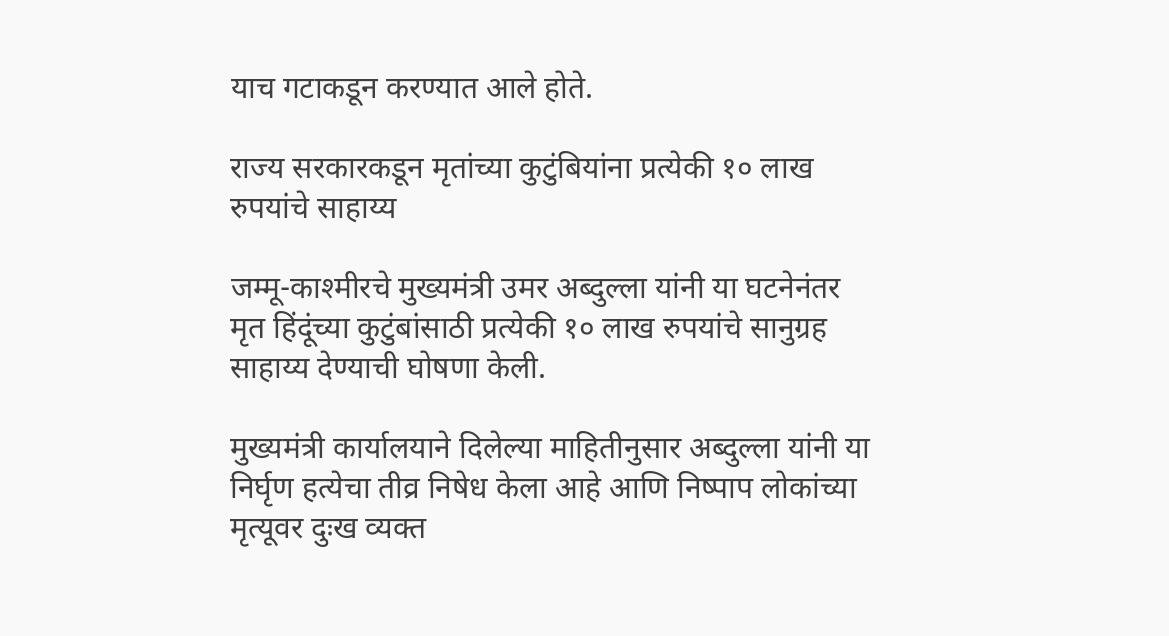याच गटाकडून करण्यात आले होते.

राज्य सरकारकडून मृतांच्या कुटुंबियांना प्रत्येकी १० लाख रुपयांचे साहाय्य

जम्मू-काश्मीरचे मुख्यमंत्री उमर अब्दुल्ला यांनी या घटनेनंतर मृत हिंदूंच्या कुटुंबांसाठी प्रत्येकी १० लाख रुपयांचे सानुग्रह साहाय्य देण्याची घोषणा केली.

मुख्यमंत्री कार्यालयाने दिलेल्या माहितीनुसार अब्दुल्ला यांनी या निर्घृण हत्येचा तीव्र निषेध केला आहे आणि निष्पाप लोकांच्या मृत्यूवर दुःख व्यक्त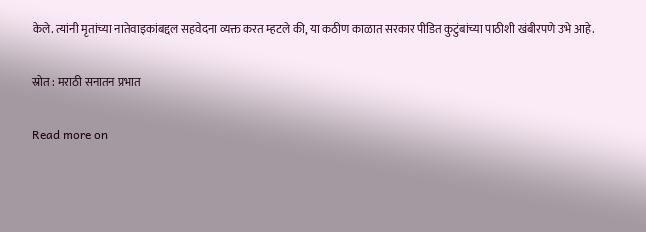केले. त्यांनी मृतांच्या नातेवाइकांबद्दल सहवेदना व्यक्त करत म्हटले की, या कठीण काळात सरकार पीडित कुटुंबांच्या पाठीशी खंबीरपणे उभे आहे.

स्रोत : मराठी सनातन प्रभात

Read more on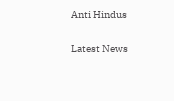Anti Hindus

Latest News